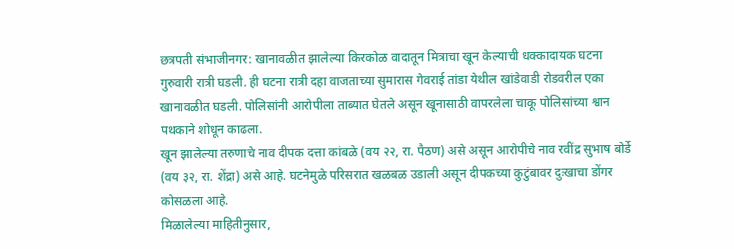छत्रपती संभाजीनगर: खानावळीत झालेल्या किरकोळ वादातून मित्राचा खून केल्याची धक्कादायक घटना गुरुवारी रात्री घडली. ही घटना रात्री दहा वाजताच्या सुमारास गेवराई तांडा येथील खांडेवाडी रोडवरील एका खानावळीत घडली. पोलिसांनी आरोपीला ताब्यात घेतले असून खूनासाठी वापरलेला चाकू पोलिसांच्या श्वान पथकाने शोधून काढला.
खून झालेल्या तरुणाचे नाव दीपक दत्ता कांबळे (वय २२, रा. पैठण) असे असून आरोपीचे नाव रवींद्र सुभाष बोर्डे (वय ३२, रा. शेंद्रा) असे आहे. घटनेमुळे परिसरात खळबळ उडाली असून दीपकच्या कुटुंबावर दुःखाचा डोंगर कोसळला आहे.
मिळालेल्या माहितीनुसार,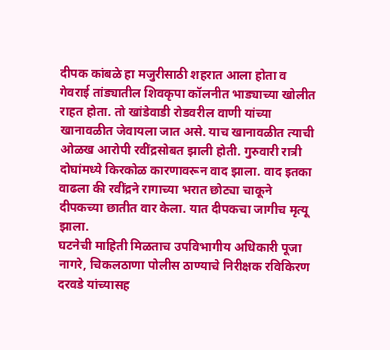दीपक कांबळे हा मजुरीसाठी शहरात आला होता व गेवराई तांड्यातील शिवकृपा कॉलनीत भाड्याच्या खोलीत राहत होता. तो खांडेवाडी रोडवरील वाणी यांच्या खानावळीत जेवायला जात असे. याच खानावळीत त्याची ओळख आरोपी रवींद्रसोबत झाली होती. गुरुवारी रात्री दोघांमध्ये किरकोळ कारणावरून वाद झाला. वाद इतका वाढला की रवींद्रने रागाच्या भरात छोट्या चाकूने दीपकच्या छातीत वार केला. यात दीपकचा जागीच मृत्यू झाला.
घटनेची माहिती मिळताच उपविभागीय अधिकारी पूजा नागरे, चिकलठाणा पोलीस ठाण्याचे निरीक्षक रविकिरण दरवडे यांच्यासह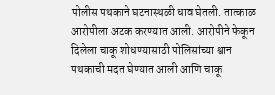पोलीस पथकाने घटनास्थळी धाव घेतली. तात्काळ आरोपीला अटक करण्यात आली. आरोपीने फेकून दिलेला चाकू शोधण्यासाठी पोलिसांच्या श्वान पथकाची मदत घेण्यात आली आणि चाकू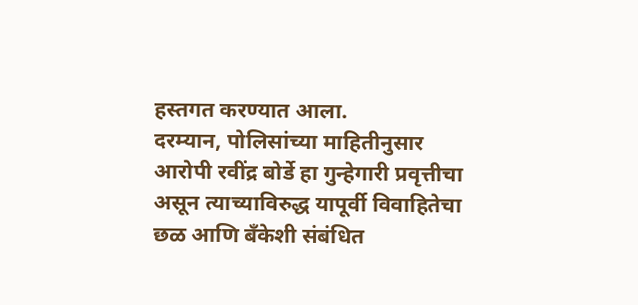हस्तगत करण्यात आला.
दरम्यान, पोलिसांच्या माहितीनुसार आरोपी रवींद्र बोर्डे हा गुन्हेगारी प्रवृत्तीचा असून त्याच्याविरुद्ध यापूर्वी विवाहितेचा छळ आणि बँकेशी संबंधित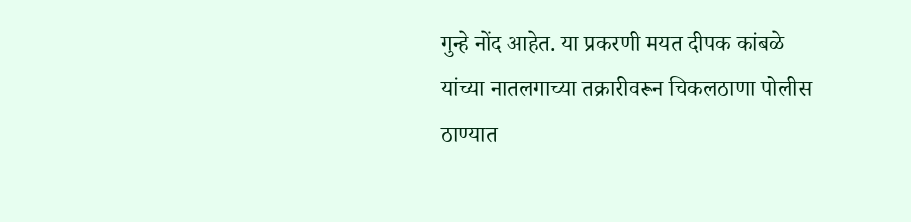गुन्हे नोंद आहेत. या प्रकरणी मयत दीपक कांबळे यांच्या नातलगाच्या तक्रारीवरून चिकलठाणा पोलीस ठाण्यात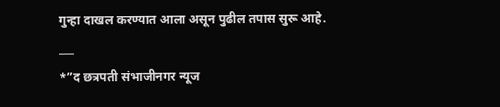गुन्हा दाखल करण्यात आला असून पुढील तपास सुरू आहे.
___
*”द छत्रपती संभाजीनगर न्यूज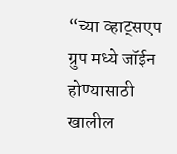“च्या व्हाट्सएप ग्रुप मध्ये जॉईन होण्यासाठी खालील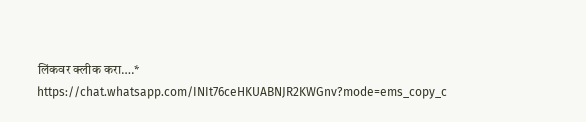लिंकवर क्लीक करा….*
https://chat.whatsapp.com/INIt76ceHKUABNJR2KWGnv?mode=ems_copy_c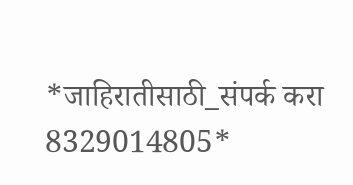*जाहिरातीसाठी_संपर्क करा 8329014805*